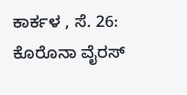ಕಾರ್ಕಳ , ಸೆ. 26: ಕೊರೊನಾ ವೈರಸ್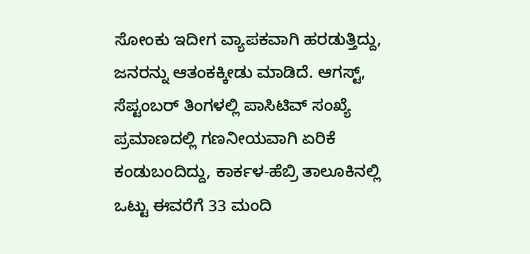ಸೋಂಕು ಇದೀಗ ವ್ಯಾಪಕವಾಗಿ ಹರಡುತ್ತಿದ್ದು, ಜನರನ್ನು ಆತಂಕಕ್ಕೀಡು ಮಾಡಿದೆ. ಆಗಸ್ಟ್, ಸೆಪ್ಟಂಬರ್ ತಿಂಗಳಲ್ಲಿ ಪಾಸಿಟಿವ್ ಸಂಖ್ಯೆ ಪ್ರಮಾಣದಲ್ಲಿ ಗಣನೀಯವಾಗಿ ಏರಿಕೆ ಕಂಡುಬಂದಿದ್ದು, ಕಾರ್ಕಳ-ಹೆಬ್ರಿ ತಾಲೂಕಿನಲ್ಲಿ ಒಟ್ಟು ಈವರೆಗೆ 33 ಮಂದಿ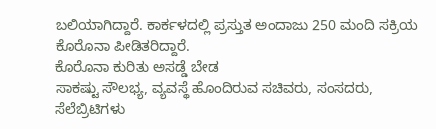ಬಲಿಯಾಗಿದ್ದಾರೆ. ಕಾರ್ಕಳದಲ್ಲಿ ಪ್ರಸ್ತುತ ಅಂದಾಜು 250 ಮಂದಿ ಸಕ್ರಿಯ ಕೊರೊನಾ ಪೀಡಿತರಿದ್ದಾರೆ.
ಕೊರೊನಾ ಕುರಿತು ಅಸಡ್ಡೆ ಬೇಡ
ಸಾಕಷ್ಟು ಸೌಲಭ್ಯ, ವ್ಯವಸ್ಥೆ ಹೊಂದಿರುವ ಸಚಿವರು, ಸಂಸದರು, ಸೆಲೆಬ್ರಿಟಿಗಳು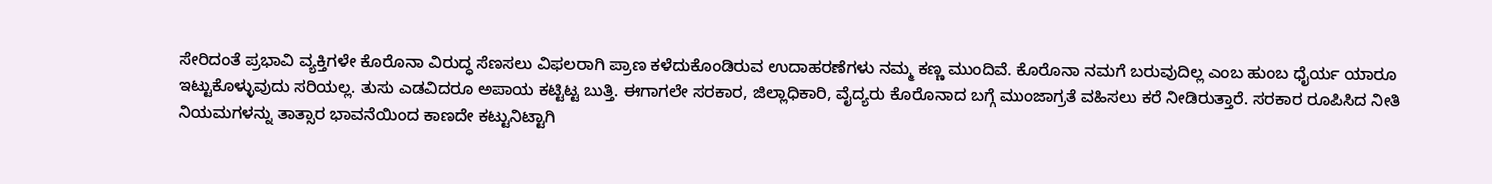ಸೇರಿದಂತೆ ಪ್ರಭಾವಿ ವ್ಯಕ್ತಿಗಳೇ ಕೊರೊನಾ ವಿರುದ್ಧ ಸೆಣಸಲು ವಿಫಲರಾಗಿ ಪ್ರಾಣ ಕಳೆದುಕೊಂಡಿರುವ ಉದಾಹರಣೆಗಳು ನಮ್ಮ ಕಣ್ಣ ಮುಂದಿವೆ. ಕೊರೊನಾ ನಮಗೆ ಬರುವುದಿಲ್ಲ ಎಂಬ ಹುಂಬ ಧೈರ್ಯ ಯಾರೂ ಇಟ್ಟುಕೊಳ್ಳುವುದು ಸರಿಯಲ್ಲ. ತುಸು ಎಡವಿದರೂ ಅಪಾಯ ಕಟ್ಟಿಟ್ಟ ಬುತ್ತಿ. ಈಗಾಗಲೇ ಸರಕಾರ, ಜಿಲ್ಲಾಧಿಕಾರಿ, ವೈದ್ಯರು ಕೊರೊನಾದ ಬಗ್ಗೆ ಮುಂಜಾಗ್ರತೆ ವಹಿಸಲು ಕರೆ ನೀಡಿರುತ್ತಾರೆ. ಸರಕಾರ ರೂಪಿಸಿದ ನೀತಿ ನಿಯಮಗಳನ್ನು ತಾತ್ಸಾರ ಭಾವನೆಯಿಂದ ಕಾಣದೇ ಕಟ್ಟುನಿಟ್ಟಾಗಿ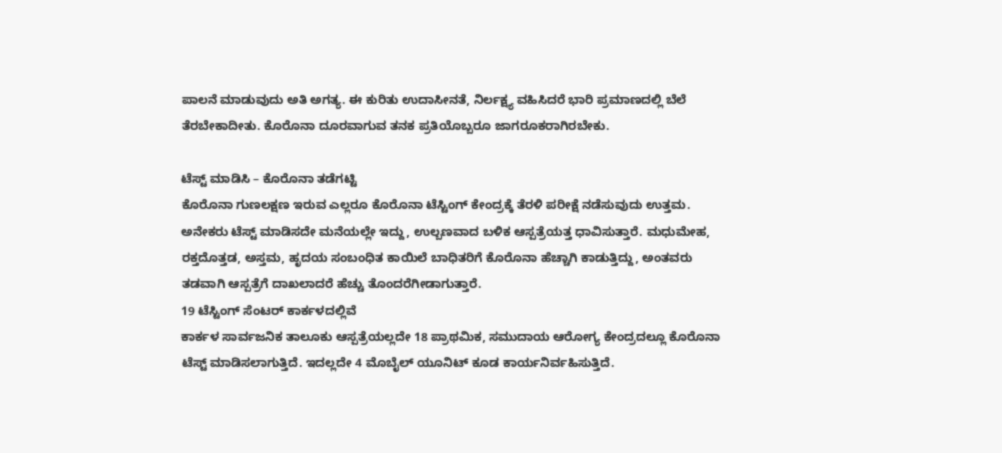ಪಾಲನೆ ಮಾಡುವುದು ಅತಿ ಅಗತ್ಯ. ಈ ಕುರಿತು ಉದಾಸೀನತೆ, ನಿರ್ಲಕ್ಷ್ಯ ವಹಿಸಿದರೆ ಭಾರಿ ಪ್ರಮಾಣದಲ್ಲಿ ಬೆಲೆ ತೆರಬೇಕಾದೀತು. ಕೊರೊನಾ ದೂರವಾಗುವ ತನಕ ಪ್ರತಿಯೊಬ್ಬರೂ ಜಾಗರೂಕರಾಗಿರಬೇಕು.

ಟೆಸ್ಟ್ ಮಾಡಿಸಿ – ಕೊರೊನಾ ತಡೆಗಟ್ಟಿ
ಕೊರೊನಾ ಗುಣಲಕ್ಷಣ ಇರುವ ಎಲ್ಲರೂ ಕೊರೊನಾ ಟೆಸ್ಟಿಂಗ್ ಕೇಂದ್ರಕ್ಕೆ ತೆರಳಿ ಪರೀಕ್ಷೆ ನಡೆಸುವುದು ಉತ್ತಮ. ಅನೇಕರು ಟೆಸ್ಟ್ ಮಾಡಿಸದೇ ಮನೆಯಲ್ಲೇ ಇದ್ದು, ಉಲ್ಬಣವಾದ ಬಳಿಕ ಆಸ್ಪತ್ರೆಯತ್ತ ಧಾವಿಸುತ್ತಾರೆ. ಮಧುಮೇಹ, ರಕ್ತದೊತ್ತಡ, ಅಸ್ತಮ, ಹೃದಯ ಸಂಬಂಧಿತ ಕಾಯಿಲೆ ಬಾಧಿತರಿಗೆ ಕೊರೊನಾ ಹೆಚ್ಚಾಗಿ ಕಾಡುತ್ತಿದ್ದು, ಅಂತವರು ತಡವಾಗಿ ಆಸ್ಪತ್ರೆಗೆ ದಾಖಲಾದರೆ ಹೆಚ್ಚು ತೊಂದರೆಗೀಡಾಗುತ್ತಾರೆ.
19 ಟೆಸ್ಟಿಂಗ್ ಸೆಂಟರ್ ಕಾರ್ಕಳದಲ್ಲಿವೆ
ಕಾರ್ಕಳ ಸಾರ್ವಜನಿಕ ತಾಲೂಕು ಆಸ್ಪತ್ರೆಯಲ್ಲದೇ 18 ಪ್ರಾಥಮಿಕ, ಸಮುದಾಯ ಆರೋಗ್ಯ ಕೇಂದ್ರದಲ್ಲೂ ಕೊರೊನಾ ಟೆಸ್ಟ್ ಮಾಡಿಸಲಾಗುತ್ತಿದೆ. ಇದಲ್ಲದೇ 4 ಮೊಬೈಲ್ ಯೂನಿಟ್ ಕೂಡ ಕಾರ್ಯನಿರ್ವಹಿಸುತ್ತಿದೆ.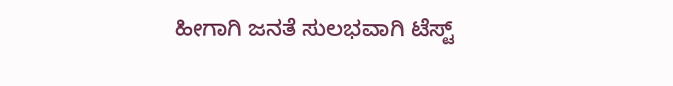ಹೀಗಾಗಿ ಜನತೆ ಸುಲಭವಾಗಿ ಟೆಸ್ಟ್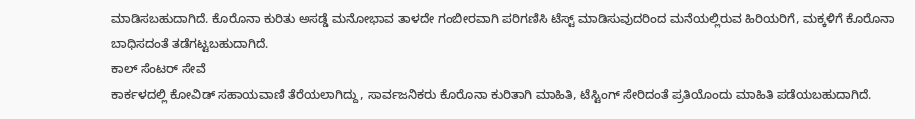ಮಾಡಿಸಬಹುದಾಗಿದೆ. ಕೊರೊನಾ ಕುರಿತು ಅಸಡ್ಡೆ ಮನೋಭಾವ ತಾಳದೇ ಗಂಬೀರವಾಗಿ ಪರಿಗಣಿಸಿ ಟೆಸ್ಟ್ ಮಾಡಿಸುವುದರಿಂದ ಮನೆಯಲ್ಲಿರುವ ಹಿರಿಯರಿಗೆ, ಮಕ್ಕಳಿಗೆ ಕೊರೊನಾ ಬಾಧಿಸದಂತೆ ತಡೆಗಟ್ಟಬಹುದಾಗಿದೆ.
ಕಾಲ್ ಸೆಂಟರ್ ಸೇವೆ
ಕಾರ್ಕಳದಲ್ಲಿ ಕೋವಿಡ್ ಸಹಾಯವಾಣಿ ತೆರೆಯಲಾಗಿದ್ದು, ಸಾರ್ವಜನಿಕರು ಕೊರೊನಾ ಕುರಿತಾಗಿ ಮಾಹಿತಿ, ಟೆಸ್ಟಿಂಗ್ ಸೇರಿದಂತೆ ಪ್ರತಿಯೊಂದು ಮಾಹಿತಿ ಪಡೆಯಬಹುದಾಗಿದೆ.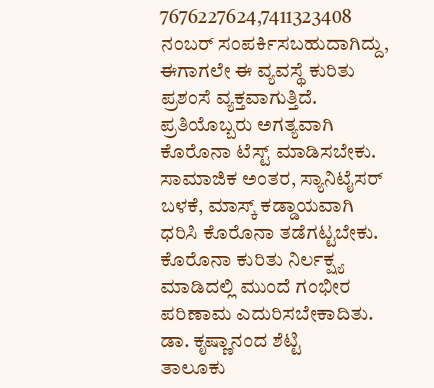7676227624,7411323408 ನಂಬರ್ ಸಂಪರ್ಕಿಸಬಹುದಾಗಿದ್ದು, ಈಗಾಗಲೇ ಈ ವ್ಯವಸ್ಥೆ ಕುರಿತು ಪ್ರಶಂಸೆ ವ್ಯಕ್ತವಾಗುತ್ತಿದೆ.
ಪ್ರತಿಯೊಬ್ಬರು ಅಗತ್ಯವಾಗಿ ಕೊರೊನಾ ಟೆಸ್ಟ್ ಮಾಡಿಸಬೇಕು. ಸಾಮಾಜಿಕ ಅಂತರ, ಸ್ಯಾನಿಟೈಸರ್ ಬಳಕೆ, ಮಾಸ್ಕ್ ಕಡ್ಡಾಯವಾಗಿ ಧರಿಸಿ ಕೊರೊನಾ ತಡೆಗಟ್ಟಬೇಕು. ಕೊರೊನಾ ಕುರಿತು ನಿರ್ಲಕ್ಷ್ಯ ಮಾಡಿದಲ್ಲಿ ಮುಂದೆ ಗಂಭೀರ ಪರಿಣಾಮ ಎದುರಿಸಬೇಕಾದಿತು.
ಡಾ. ಕೃಷ್ಣಾನಂದ ಶೆಟ್ಟಿ
ತಾಲೂಕು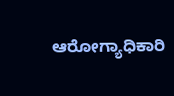ಆರೋಗ್ಯಾಧಿಕಾರಿ